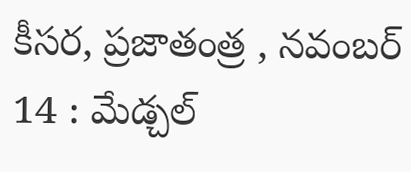కీసర, ప్రజాతంత్ర , నవంబర్ 14 : మేడ్చల్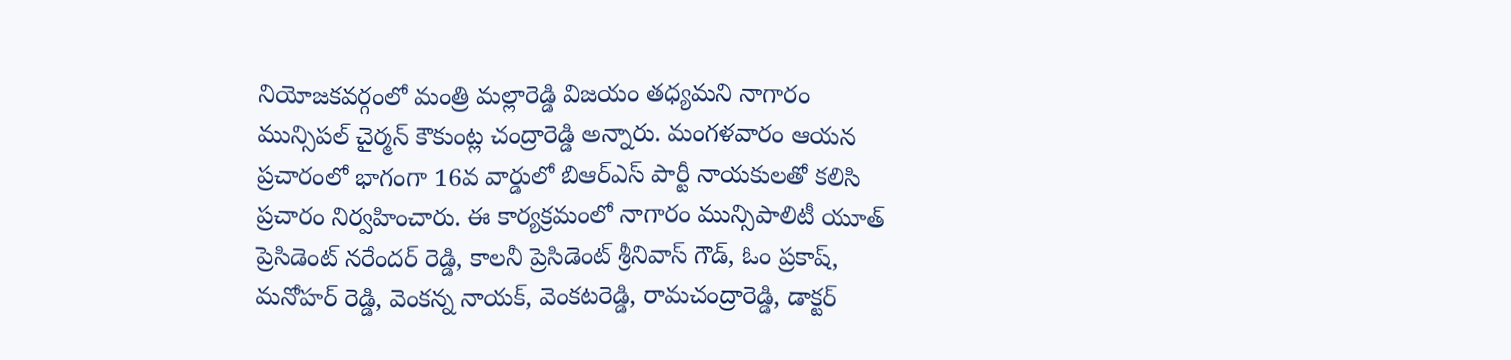నియోజకవర్గంలో మంత్రి మల్లారెడ్డి విజయం తధ్యమని నాగారం మున్సిపల్ చైర్మన్ కౌకుంట్ల చంద్రారెడ్డి అన్నారు. మంగళవారం ఆయన ప్రచారంలో భాగంగా 16వ వార్డులో బిఆర్ఎస్ పార్టీ నాయకులతో కలిసి ప్రచారం నిర్వహించారు. ఈ కార్యక్రమంలో నాగారం మున్సిపాలిటీ యూత్ ప్రెసిడెంట్ నరేందర్ రెడ్డి, కాలనీ ప్రెసిడెంట్ శ్రీనివాస్ గౌడ్, ఓం ప్రకాష్, మనోహర్ రెడ్డి, వెంకన్న నాయక్, వెంకటరెడ్డి, రామచంద్రారెడ్డి, డాక్టర్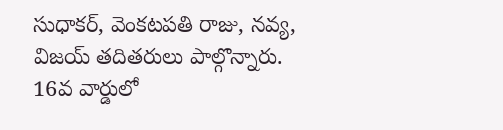సుధాకర్, వెంకటపతి రాజు, నవ్య, విజయ్ తదితరులు పాల్గొన్నారు.
16వ వార్డులో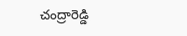చంద్రారెడ్డి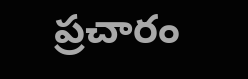ప్రచారం